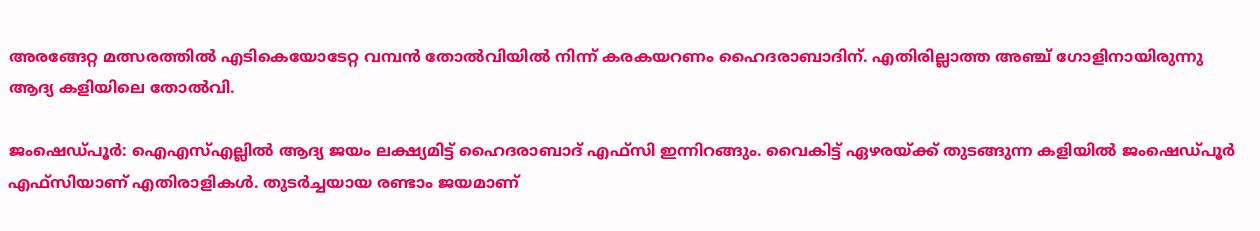അരങ്ങേറ്റ മത്സരത്തിൽ എടികെയോടേറ്റ വമ്പൻ തോൽവിയിൽ നിന്ന് കരകയറണം ഹൈദരാബാദിന്. എതിരില്ലാത്ത അഞ്ച് ഗോളിനായിരുന്നു ആദ്യ കളിയിലെ തോൽവി.

ജംഷെഡ്പൂര്‍: ഐഎസ്‌എല്ലിൽ ആദ്യ ജയം ലക്ഷ്യമിട്ട് ഹൈദരാബാദ് എഫ്‌സി ഇന്നിറങ്ങും. വൈകിട്ട് ഏഴരയ്ക്ക് തുടങ്ങുന്ന കളിയിൽ ജംഷെഡ്പൂർ എഫ്‌സിയാണ് എതിരാളികൾ. തുടർച്ചയായ രണ്ടാം ജയമാണ്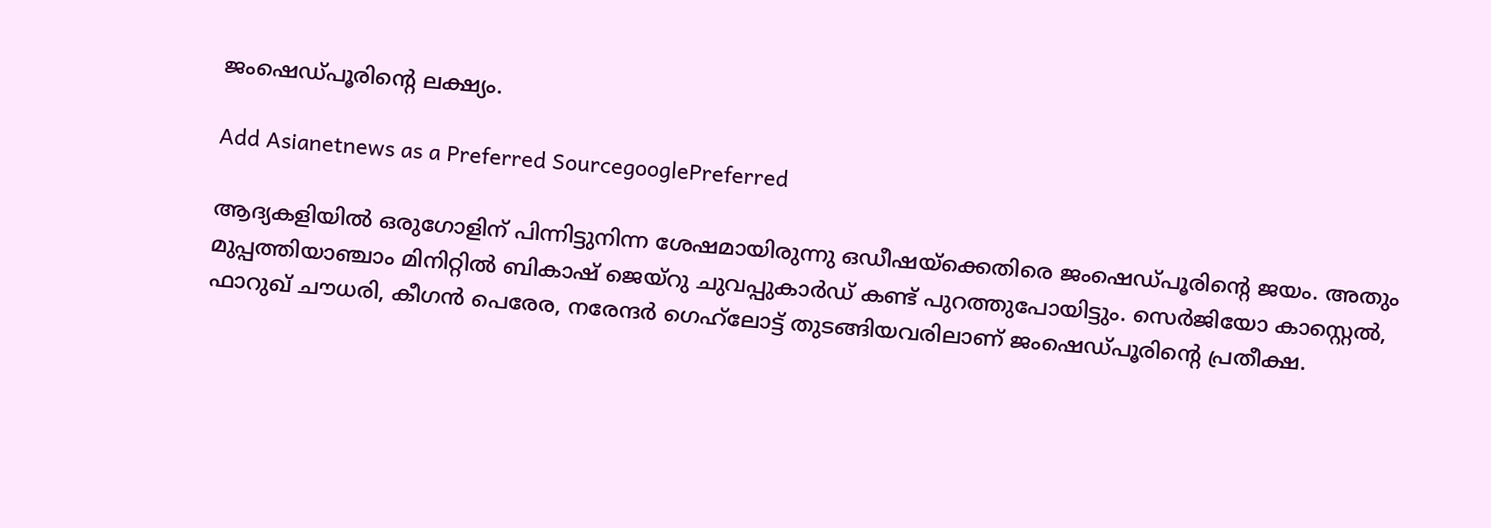ജംഷെഡ്പൂരിന്‍റെ ലക്ഷ്യം.

Add Asianetnews as a Preferred SourcegooglePreferred

ആദ്യകളിയിൽ ഒരുഗോളിന് പിന്നിട്ടുനിന്ന ശേഷമായിരുന്നു ഒഡീഷയ്‌ക്കെതിരെ ജംഷെഡ്പൂരിന്‍റെ ജയം. അതും മുപ്പത്തിയാഞ്ചാം മിനിറ്റിൽ ബികാഷ് ജെയ്റു ചുവപ്പുകാർഡ് കണ്ട് പുറത്തുപോയിട്ടും. സെർജിയോ കാസ്റ്റെൽ, ഫാറുഖ് ചൗധരി, കീഗൻ പെരേര, നരേന്ദർ ഗെഹ്‍ലോട്ട് തുടങ്ങിയവരിലാണ് ജംഷെഡ്പൂരിന്‍റെ പ്രതീക്ഷ.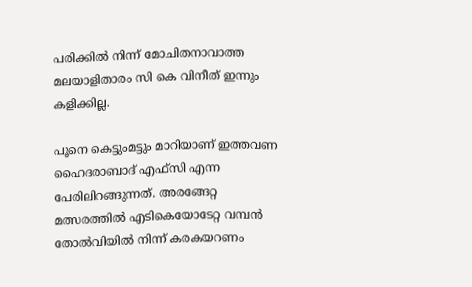പരിക്കിൽ നിന്ന് മോചിതനാവാത്ത മലയാളിതാരം സി കെ വിനീത് ഇന്നും കളിക്കില്ല.

പൂനെ കെട്ടുംമട്ടും മാറിയാണ് ഇത്തവണ ഹൈദരാബാദ് എഫ്‌സി എന്ന പേരിലിറങ്ങുന്നത്. അരങ്ങേറ്റ മത്സരത്തിൽ എടികെയോടേറ്റ വമ്പൻ തോൽവിയിൽ നിന്ന് കരകയറണം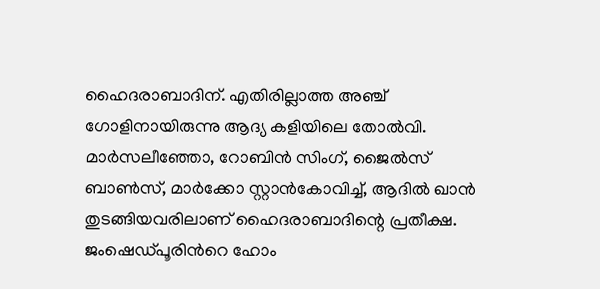ഹൈദരാബാദിന്. എതിരില്ലാത്ത അഞ്ച് ഗോളിനായിരുന്നു ആദ്യ കളിയിലെ തോൽവി. മാർസലീഞ്ഞോ, റോബിൻ സിംഗ്, ജൈൽസ് ബാൺസ്, മാർക്കോ സ്റ്റാൻകോവിച്ച്, ആദിൽ ഖാൻ തുടങ്ങിയവരിലാണ് ഹൈദരാബാദിന്റെ പ്രതീക്ഷ. ജംഷെഡ്പൂരിന്‍റെ ഹോം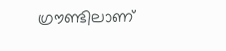ഗ്രൗണ്ടിലാണ്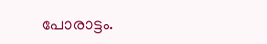പോരാട്ടം.